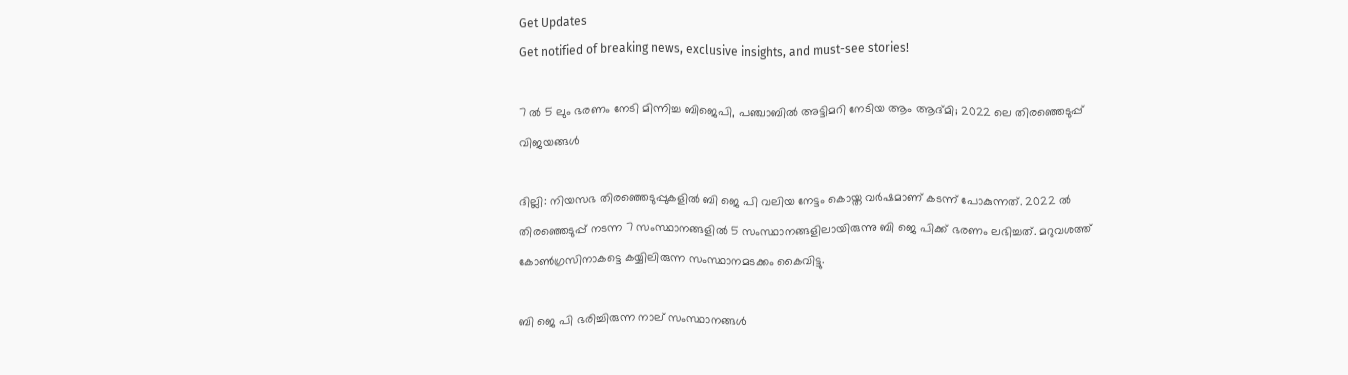Get Updates
Get notified of breaking news, exclusive insights, and must-see stories!

7 ൽ 5 ലും ഭരണം നേടി മിന്നിച്ച ബിജെപി, പഞ്ചാബിൽ അട്ടിമറി നേടിയ ആം ആദ്മി; 2022 ലെ തിരഞ്ഞെടുപ്പ് വിജയങ്ങൾ

ദില്ലി: നിയസഭ തിരഞ്ഞെടുപ്പുകളിൽ ബി ജെ പി വലിയ നേട്ടം കൊയ്ത വർഷമാണ് കടന്ന് പോകുന്നത്. 2022 ൽ തിരഞ്ഞെടുപ്പ് നടന്ന 7 സംസ്ഥാനങ്ങളിൽ 5 സംസ്ഥാനങ്ങളിലായിരുന്നു ബി ജെ പിക്ക് ഭരണം ലഭിച്ചത്. മറുവശത്ത് കോൺഗ്രസിനാകട്ടെ കയ്യിലിരുന്ന സംസ്ഥാനമടക്കം കൈവിട്ടു.

ബി ജെ പി ഭരിച്ചിരുന്ന നാല് സംസ്ഥാനങ്ങൾ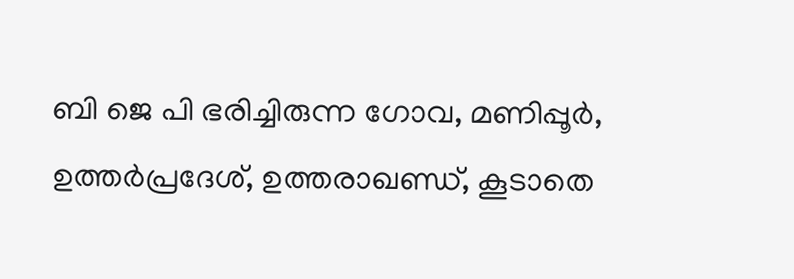ബി ജെ പി ഭരിച്ചിരുന്ന ഗോവ, മണിപ്പൂർ, ഉത്തർപ്രദേശ്, ഉത്തരാഖണ്ഡ്, കൂടാതെ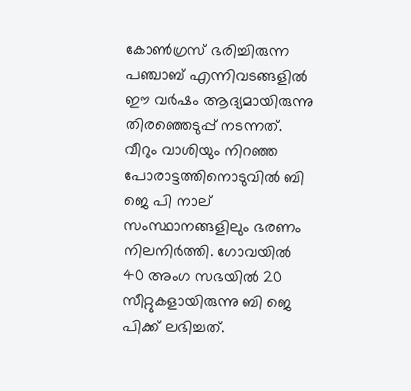കോൺഗ്രസ് ഭരിച്ചിരുന്ന പഞ്ചാബ് എന്നിവടങ്ങളിൽ ഈ വർഷം ആദ്യമായിരുന്നു തിരഞ്ഞെടുപ്പ് നടന്നത്. വീറും വാശിയും നിറഞ്ഞ പോരാട്ടത്തിനൊടുവിൽ ബി ജെ പി നാല് സംസ്ഥാനങ്ങളിലും ഭരണം നിലനിർത്തി. ഗോവയിൽ 40 അംഗ സഭയിൽ 20 സീറ്റുകളായിരുന്നു ബി ജെ പിക്ക് ലഭിച്ചത്.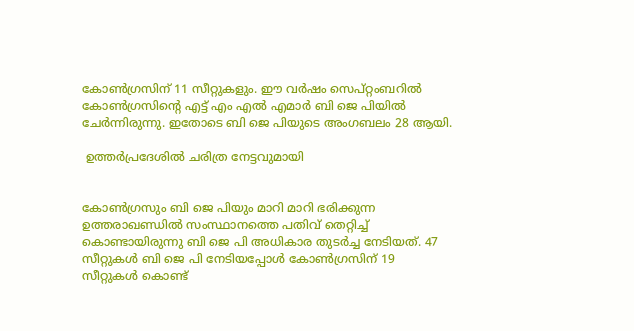കോൺഗ്രസിന് 11 സീറ്റുകളും. ഈ വർഷം സെപ്റ്റംബറിൽ കോൺഗ്രസിന്റെ എട്ട് എം എൽ എമാർ ബി ജെ പിയിൽ ചേർന്നിരുന്നു. ഇതോടെ ബി ജെ പിയുടെ അംഗബലം 28 ആയി.

 ഉത്തർപ്രദേശിൽ ചരിത്ര നേട്ടവുമായി


കോൺഗ്രസും ബി ജെ പിയും മാറി മാറി ഭരിക്കുന്ന ഉത്തരാഖണ്ഡിൽ സംസ്ഥാനത്തെ പതിവ് തെറ്റിച്ച് കൊണ്ടായിരുന്നു ബി ജെ പി അധികാര തുടർച്ച നേടിയത്. 47 സീറ്റുകൾ ബി ജെ പി നേടിയപ്പോൾ കോൺഗ്രസിന് 19 സീറ്റുകൾ കൊണ്ട്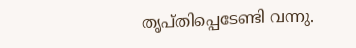തൃപ്തിപ്പെടേണ്ടി വന്നു.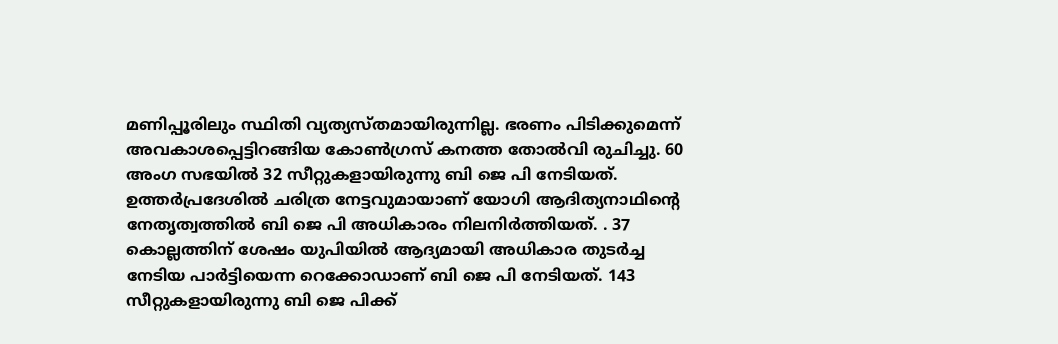മണിപ്പൂരിലും സ്ഥിതി വ്യത്യസ്തമായിരുന്നില്ല. ഭരണം പിടിക്കുമെന്ന് അവകാശപ്പെട്ടിറങ്ങിയ കോൺഗ്രസ് കനത്ത തോൽവി രുചിച്ചു. 60 അംഗ സഭയിൽ 32 സീറ്റുകളായിരുന്നു ബി ജെ പി നേടിയത്. ഉത്തർപ്രദേശിൽ ചരിത്ര നേട്ടവുമായാണ് യോഗി ആദിത്യനാഥിന്റെ നേതൃത്വത്തിൽ ബി ജെ പി അധികാരം നിലനിർത്തിയത്. . 37 കൊല്ലത്തിന് ശേഷം യുപിയിൽ ആദ്യമായി അധികാര തുടർച്ച നേടിയ പാർട്ടിയെന്ന റെക്കോഡാണ് ബി ജെ പി നേടിയത്. 143 സീറ്റുകളായിരുന്നു ബി ജെ പിക്ക്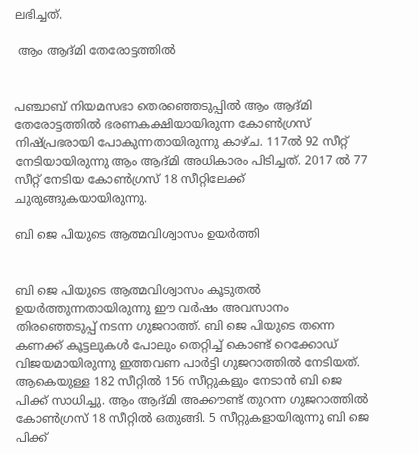ലഭിച്ചത്.

 ആം ആദ്മി തേരോട്ടത്തിൽ


പഞ്ചാബ് നിയമസഭാ തെരഞ്ഞെടുപ്പില്‍ ആം ആദ്മി തേരോട്ടത്തിൽ ഭരണകക്ഷിയായിരുന്ന കോണ്‍ഗ്രസ് നിഷ്പ്രഭരായി പോകുന്നതായിരുന്നു കാഴ്ച. 117ല്‍ 92 സീറ്റ് നേടിയായിരുന്നു ആം ആദ്മി അധികാരം പിടിച്ചത്. 2017 ൽ 77 സീറ്റ് നേടിയ കോൺഗ്രസ് 18 സീറ്റിലേക്ക് ചുരുങ്ങുകയായിരുന്നു.

ബി ജെ പിയുടെ ആത്മവിശ്വാസം ഉയർത്തി


ബി ജെ പിയുടെ ആത്മവിശ്വാസം കൂടുതൽ ഉയർത്തുന്നതായിരുന്നു ഈ വർഷം അവസാനം തിരഞ്ഞെടുപ്പ് നടന്ന ഗുജറാത്ത്. ബി ജെ പിയുടെ തന്നെ കണക്ക് കൂട്ടലുകൾ പോലും തെറ്റിച്ച് കൊണ്ട് റെക്കോഡ് വിജയമായിരുന്നു ഇത്തവണ പാർട്ടി ഗുജറാത്തിൽ നേടിയത്. ആകെയുള്ള 182 സീറ്റിൽ 156 സീറ്റുകളും നേടാൻ ബി ജെ പിക്ക് സാധിച്ചു. ആം ആദ്മി അക്കൗണ്ട് തുറന്ന ഗുജറാത്തിൽ കോൺഗ്രസ് 18 സീറ്റിൽ ഒതുങ്ങി. 5 സീറ്റുകളായിരുന്നു ബി ജെ പിക്ക്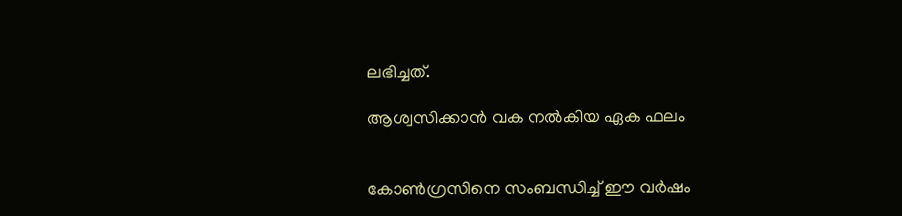ലഭിച്ചത്.

ആശ്വസിക്കാൻ വക നൽകിയ ഏക ഫലം


കോൺഗ്രസിനെ സംബന്ധിച്ച് ഈ വർഷം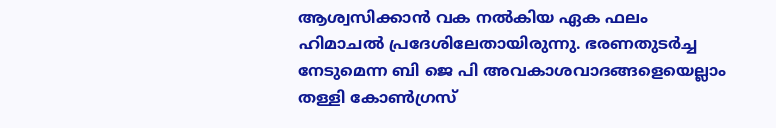ആശ്വസിക്കാൻ വക നൽകിയ ഏക ഫലം ഹിമാചൽ പ്രദേശിലേതായിരുന്നു. ഭരണതുടർച്ച നേടുമെന്ന ബി ജെ പി അവകാശവാദങ്ങളെയെല്ലാം തള്ളി കോൺഗ്രസ്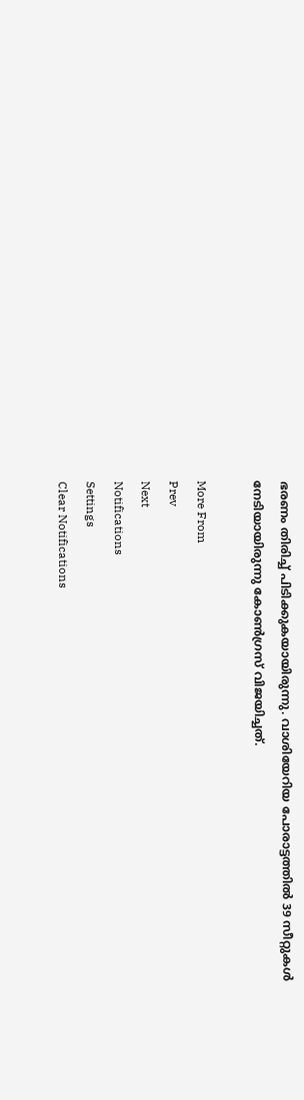ഭരണം തിരിച്ച് പിടിക്കുകയായിരുന്നു. വാശിയേറിയ പോരാട്ടത്തിൽ 39 സീറ്റുകൾ നേടിയായിരുന്നു കോൺഗ്രസ് വിജയിച്ചത്.

More From
Prev
Next
Notifications
Settings
Clear Notifications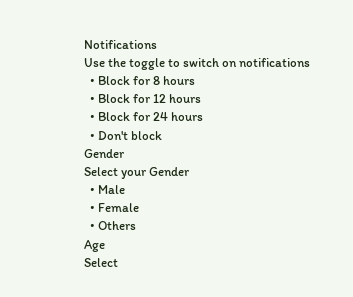Notifications
Use the toggle to switch on notifications
  • Block for 8 hours
  • Block for 12 hours
  • Block for 24 hours
  • Don't block
Gender
Select your Gender
  • Male
  • Female
  • Others
Age
Select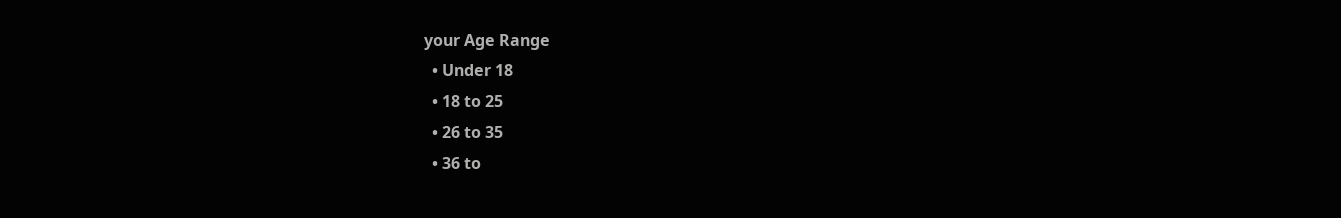your Age Range
  • Under 18
  • 18 to 25
  • 26 to 35
  • 36 to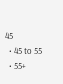45
  • 45 to 55
  • 55+